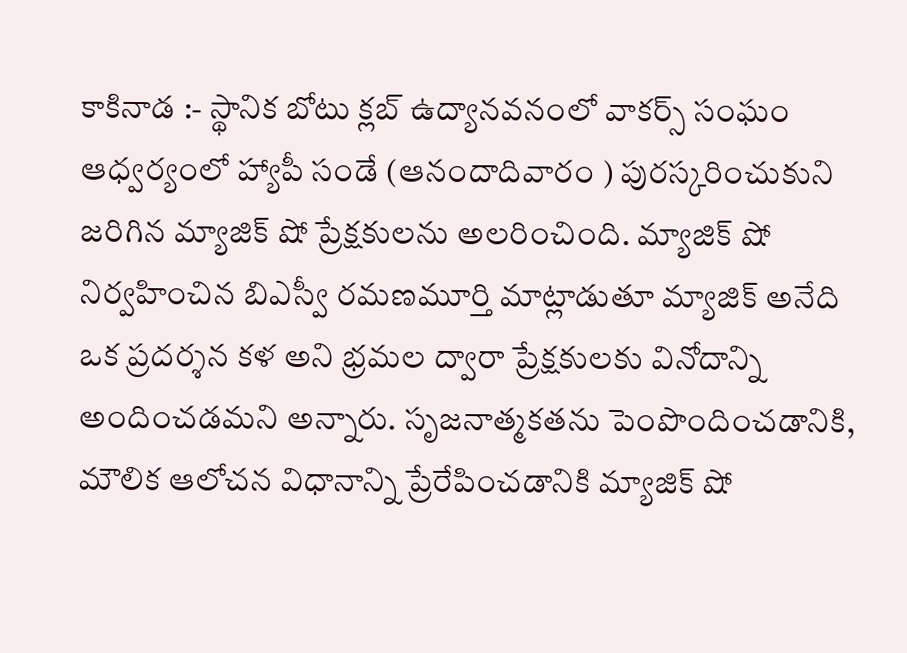కాకినాడ :- స్థానిక బోటు క్లబ్ ఉద్యానవనంలో వాకర్స్ సంఘం ఆధ్వర్యంలో హ్యాపీ సండే (ఆనందాదివారం ) పురస్కరించుకుని జరిగిన మ్యాజిక్ షో ప్రేక్షకులను అలరించింది. మ్యాజిక్ షో నిర్వహించిన బిఎస్వీ రమణమూర్తి మాట్లాడుతూ మ్యాజిక్ అనేది ఒక ప్రదర్శన కళ అని భ్రమల ద్వారా ప్రేక్షకులకు వినోదాన్ని అందించడమని అన్నారు. సృజనాత్మకతను పెంపొందించడానికి, మౌలిక ఆలోచన విధానాన్ని ప్రేరేపించడానికి మ్యాజిక్ షో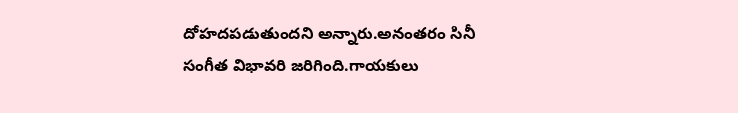దోహదపడుతుందని అన్నారు.అనంతరం సినీ సంగీత విభావరి జరిగింది.గాయకులు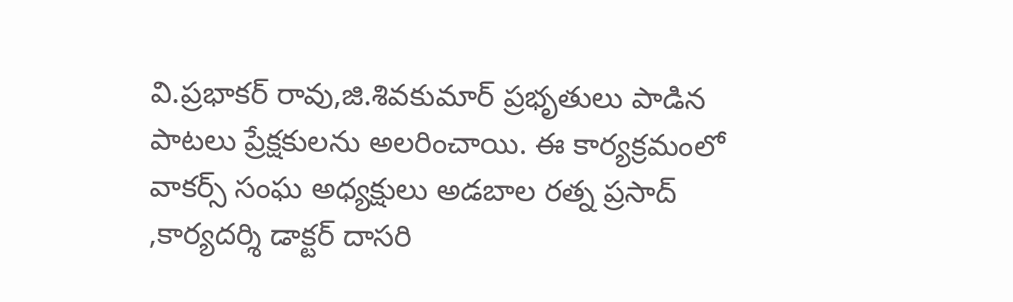వి.ప్రభాకర్ రావు,జి.శివకుమార్ ప్రభృతులు పాడిన పాటలు ప్రేక్షకులను అలరించాయి. ఈ కార్యక్రమంలో వాకర్స్ సంఘ అధ్యక్షులు అడబాల రత్న ప్రసాద్ ,కార్యదర్శి డాక్టర్ దాసరి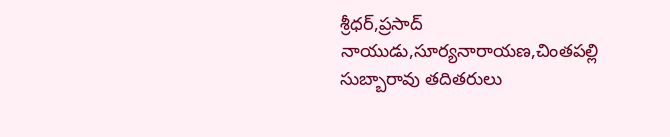శ్రీధర్,ప్రసాద్ నాయుడు,సూర్యనారాయణ,చింతపల్లి సుబ్బారావు తదితరులు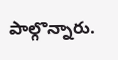పాల్గొన్నారు.